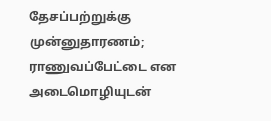தேசப்பற்றுக்கு முன்னுதாரணம்; ராணுவப்பேட்டை என அடைமொழியுடன்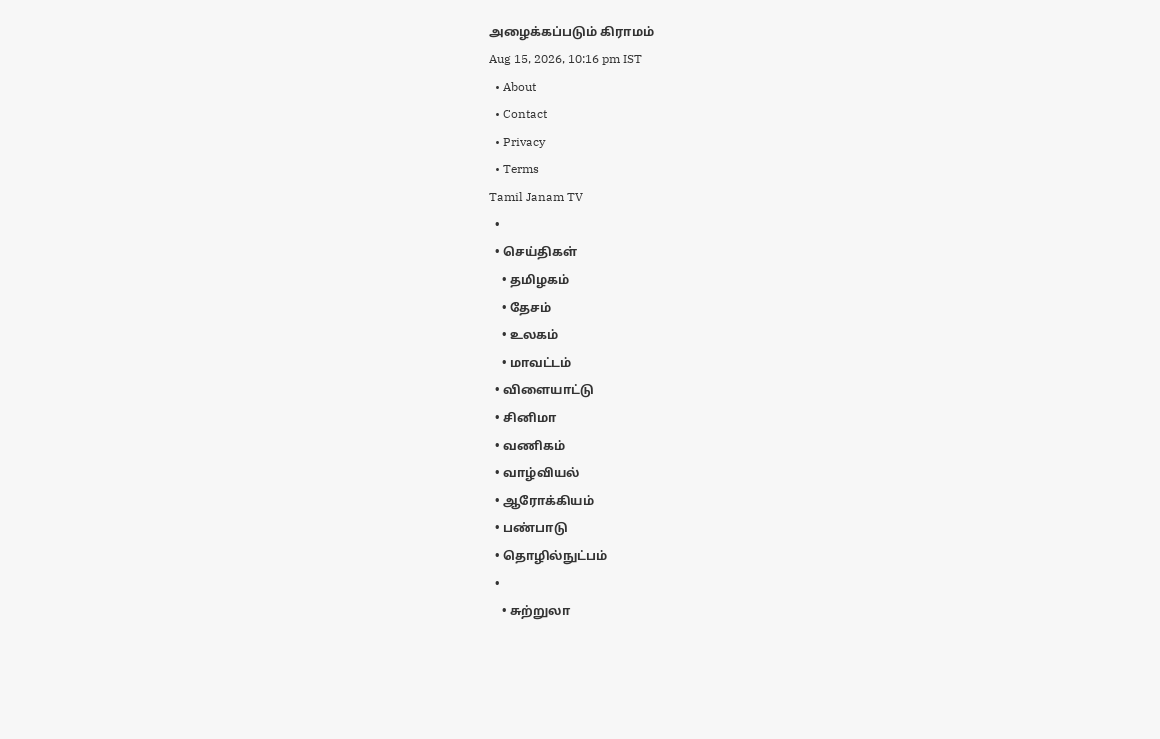அழைக்கப்படும் கிராமம்
Aug 15, 2026, 10:16 pm IST
  • About
  • Contact
  • Privacy
  • Terms
Tamil Janam TV
  •
  • செய்திகள்
    • தமிழகம்
    • தேசம்
    • உலகம்
    • மாவட்டம்
  • விளையாட்டு
  • சினிமா
  • வணிகம்
  • வாழ்வியல்
  • ஆரோக்கியம்
  • பண்பாடு
  • தொழில்நுட்பம்
  •
    • சுற்றுலா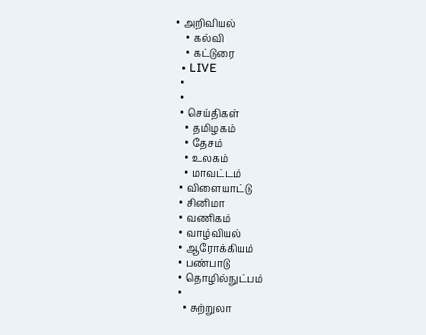• அறிவியல்
    • கல்வி
    • கட்டுரை
  • LIVE
  •
  •
  • செய்திகள்
    • தமிழகம்
    • தேசம்
    • உலகம்
    • மாவட்டம்
  • விளையாட்டு
  • சினிமா
  • வணிகம்
  • வாழ்வியல்
  • ஆரோக்கியம்
  • பண்பாடு
  • தொழில்நுட்பம்
  •
    • சுற்றுலா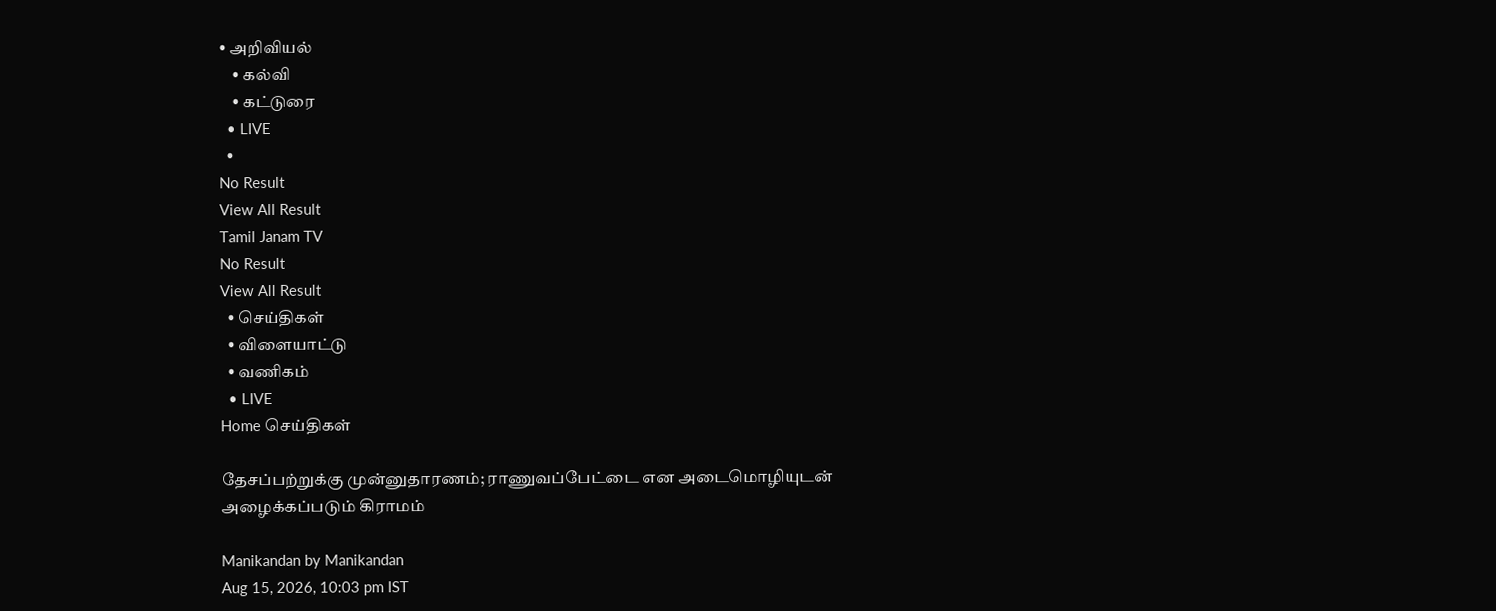• அறிவியல்
    • கல்வி
    • கட்டுரை
  • LIVE
  •
No Result
View All Result
Tamil Janam TV
No Result
View All Result
  • செய்திகள்
  • விளையாட்டு
  • வணிகம்
  • LIVE
Home செய்திகள்

தேசப்பற்றுக்கு முன்னுதாரணம்; ராணுவப்பேட்டை என அடைமொழியுடன் அழைக்கப்படும் கிராமம்

Manikandan by Manikandan
Aug 15, 2026, 10:03 pm IST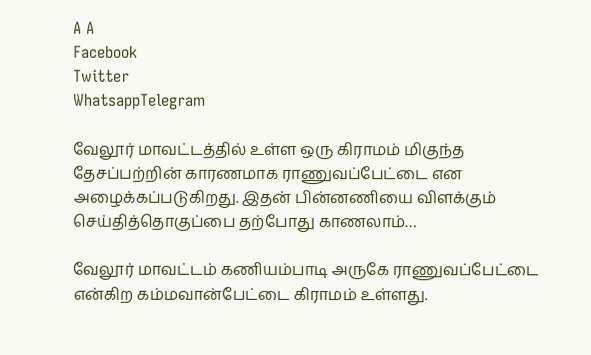A A
Facebook
Twitter
WhatsappTelegram

வேலூர் மாவட்டத்தில் உள்ள ஒரு கிராமம் மிகுந்த தேசப்பற்றின் காரணமாக ராணுவப்பேட்டை என அழைக்கப்படுகிறது. இதன் பின்னணியை விளக்கும் செய்தித்தொகுப்பை தற்போது காணலாம்…

வேலூர் மாவட்டம் கணியம்பாடி அருகே ராணுவப்பேட்டை என்கிற கம்மவான்பேட்டை கிராமம் உள்ளது.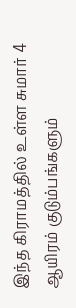இந்த கிராமத்தில் உள்ள சுமார் 4 ஆயிரம் குடும்பங்களும்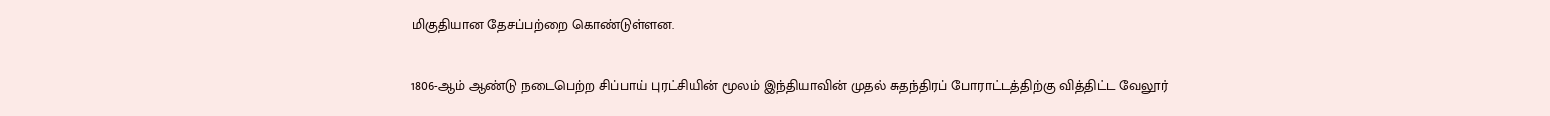மிகுதியான தேசப்பற்றை கொண்டுள்ளன.

1806-ஆம் ஆண்டு நடைபெற்ற சிப்பாய் புரட்சியின் மூலம் இந்தியாவின் முதல் சுதந்திரப் போராட்டத்திற்கு வித்திட்ட வேலூர்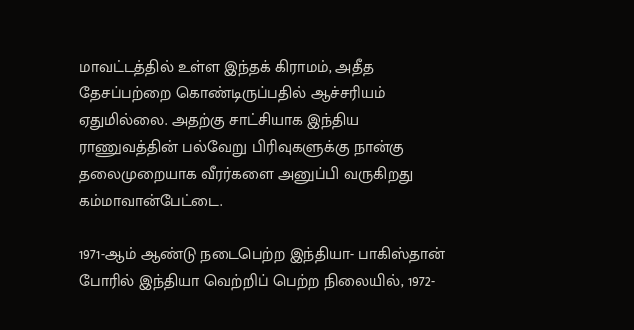மாவட்டத்தில் உள்ள இந்தக் கிராமம், அதீத தேசப்பற்றை கொண்டிருப்பதில் ஆச்சரியம் ஏதுமில்லை. அதற்கு சாட்சியாக இந்திய ராணுவத்தின் பல்வேறு பிரிவுகளுக்கு நான்கு தலைமுறையாக வீரர்களை அனுப்பி வருகிறது கம்மாவான்பேட்டை.

1971-ஆம் ஆண்டு நடைபெற்ற இந்தியா- பாகிஸ்தான் போரில் இந்தியா வெற்றிப் பெற்ற நிலையில், 1972-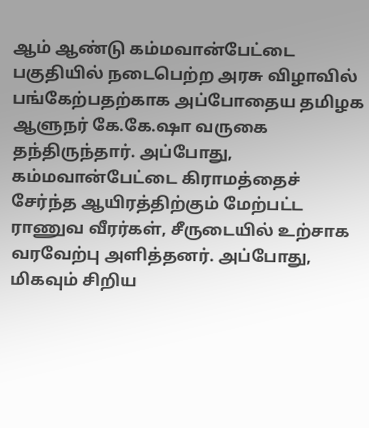ஆம் ஆண்டு கம்மவான்பேட்டை பகுதியில் நடைபெற்ற அரசு விழாவில் பங்கேற்பதற்காக அப்போதைய தமிழக ஆளுநர் கே.கே.ஷா வருகை தந்திருந்தார். அப்போது, கம்மவான்பேட்டை கிராமத்தைச் சேர்ந்த ஆயிரத்திற்கும் மேற்பட்ட ராணுவ வீரர்கள், சீருடையில் உற்சாக வரவேற்பு அளித்தனர். அப்போது, மிகவும் சிறிய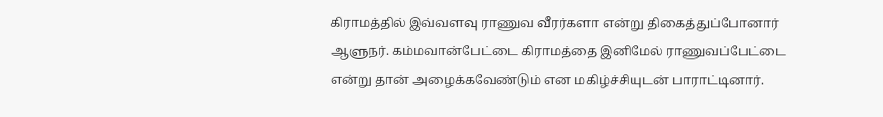கிராமத்தில் இவ்வளவு ராணுவ வீரர்களா என்று திகைத்துப்போனார் ஆளுநர். கம்மவான்பேட்டை கிராமத்தை இனிமேல் ராணுவப்பேட்டை என்று தான் அழைக்கவேண்டும் என மகிழ்ச்சியுடன் பாராட்டினார்.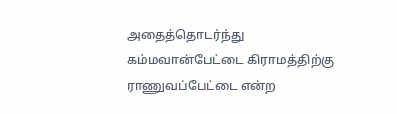அதைத்தொடர்ந்து கம்மவான்பேட்டை கிராமத்திற்கு ராணுவப்பேட்டை என்ற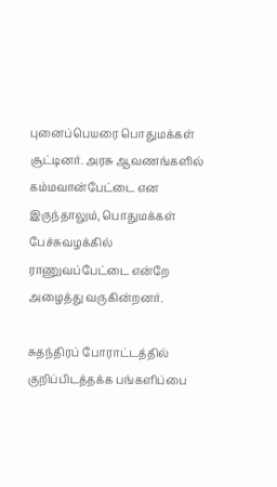புனைப்பெயரை பொதுமக்கள் சூட்டினர். அரசு ஆவணங்களில் கம்மவான்பேட்டை என இருந்தாலும், பொதுமக்கள் பேச்சுவழக்கில் ராணுவப்பேட்டை என்றே அழைத்து வருகின்றனர்.

சுதந்திரப் போராட்டத்தில் குறிப்பிடத்தக்க பங்களிப்பை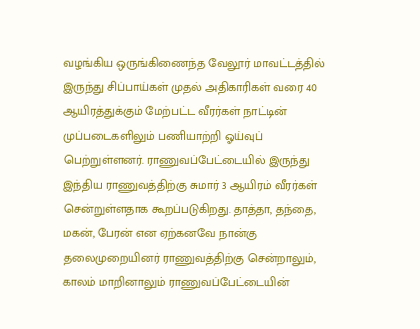வழங்கிய ஒருங்கிணைந்த வேலூர் மாவட்டத்தில் இருந்து சிப்பாய்கள் முதல் அதிகாரிகள் வரை 40 ஆயிரத்துக்கும் மேற்பட்ட வீரர்கள் நாட்டின் முப்படைகளிலும் பணியாற்றி ஓய்வுப் பெற்றுள்ளனர். ராணுவப்பேட்டையில் இருந்து இந்திய ராணுவத்திற்கு சுமார் 3 ஆயிரம் வீரர்கள் சென்றுள்ளதாக கூறப்படுகிறது. தாத்தா, தந்தை, மகன், பேரன் என ஏற்கனவே நான்கு தலைமுறையினர் ராணுவத்திற்கு சென்றாலும், காலம் மாறினாலும் ராணுவப்பேட்டையின்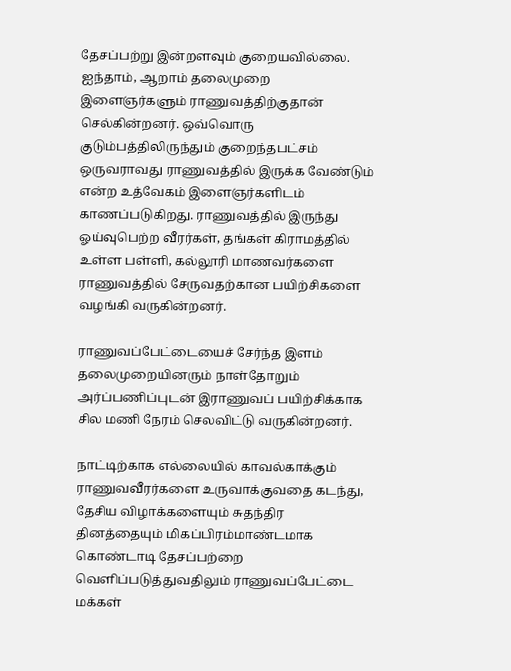தேசப்பற்று இன்றளவும் குறையவில்லை. ஐந்தாம், ஆறாம் தலைமுறை இளைஞர்களும் ராணுவத்திற்குதான் செல்கின்றனர். ஒவ்வொரு குடும்பத்திலிருந்தும் குறைந்தபட்சம் ஒருவராவது ராணுவத்தில் இருக்க வேண்டும் என்ற உத்வேகம் இளைஞர்களிடம் காணப்படுகிறது. ராணுவத்தில் இருந்து ஓய்வுபெற்ற வீரர்கள், தங்கள் கிராமத்தில் உள்ள பள்ளி, கல்லூரி மாணவர்களை ராணுவத்தில் சேருவதற்கான பயிற்சிகளை வழங்கி வருகின்றனர்.

ராணுவப்பேட்டையைச் சேர்ந்த இளம் தலைமுறையினரும் நாள்தோறும் அர்ப்பணிப்புடன் இராணுவப் பயிற்சிக்காக சில மணி நேரம் செலவிட்டு வருகின்றனர்.

நாட்டிற்காக எல்லையில் காவல்காக்கும் ராணுவவீரர்களை உருவாக்குவதை கடந்து, தேசிய விழாக்களையும் சுதந்திர தினத்தையும் மிகப்பிரம்மாண்டமாக கொண்டாடி தேசப்பற்றை வெளிப்படுத்துவதிலும் ராணுவப்பேட்டை மக்கள்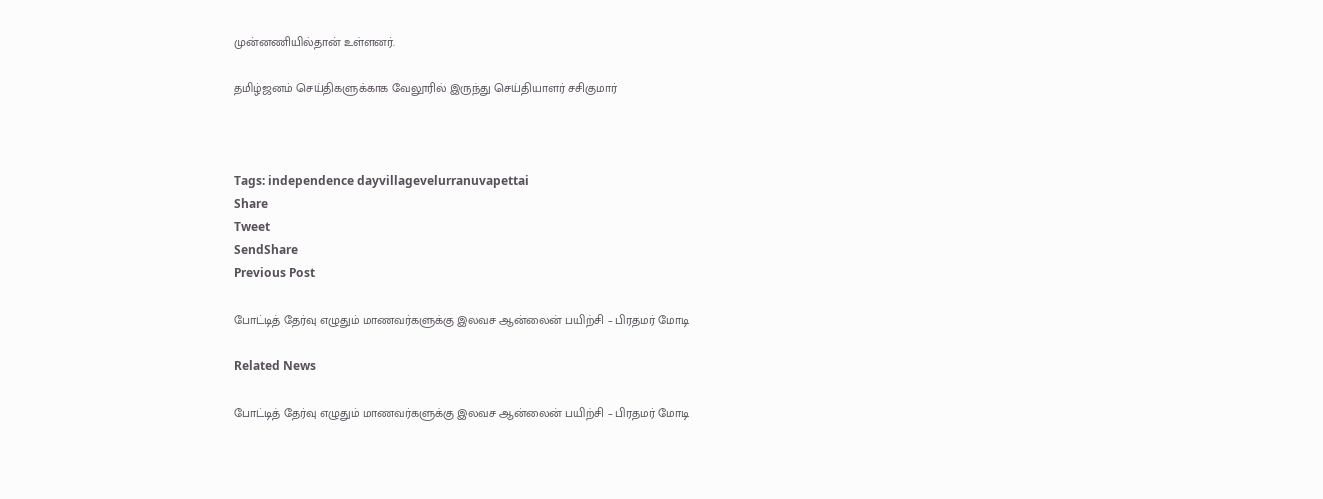முன்னணியில்தான் உள்ளனர்.

தமிழ்ஜனம் செய்திகளுக்காக வேலூரில் இருந்து செய்தியாளர் சசிகுமார்



Tags: independence dayvillagevelurranuvapettai
Share
Tweet
SendShare
Previous Post

போட்டித் தேர்வு எழுதும் மாணவர்களுக்கு இலவச ஆன்லைன் பயிற்சி – பிரதமர் மோடி

Related News

போட்டித் தேர்வு எழுதும் மாணவர்களுக்கு இலவச ஆன்லைன் பயிற்சி – பிரதமர் மோடி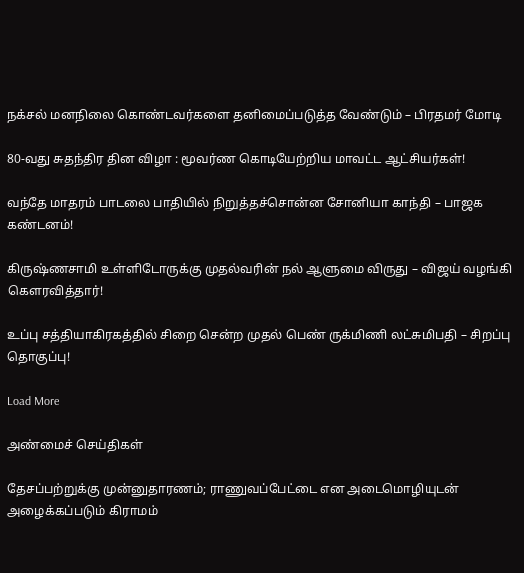நக்சல் மனநிலை கொண்டவர்களை தனிமைப்படுத்த வேண்டும் – பிரதமர் மோடி

80-வது சுதந்திர தின விழா : மூவர்ண கொடியேற்றிய மாவட்ட ஆட்சியர்கள்!

வந்தே மாதரம் பாடலை பாதியில் நிறுத்தச்சொன்ன சோனியா காந்தி – பாஜக கண்டனம்!

கிருஷ்ணசாமி உள்ளிடோருக்கு முதல்வரின் நல் ஆளுமை விருது – விஜய் வழங்கி கௌரவித்தார்!

உப்பு சத்தியாகிரகத்தில் சிறை சென்ற முதல் பெண் ருக்மிணி லட்சுமிபதி – சிறப்பு தொகுப்பு!

Load More

அண்மைச் செய்திகள்

தேசப்பற்றுக்கு முன்னுதாரணம்; ராணுவப்பேட்டை என அடைமொழியுடன் அழைக்கப்படும் கிராமம்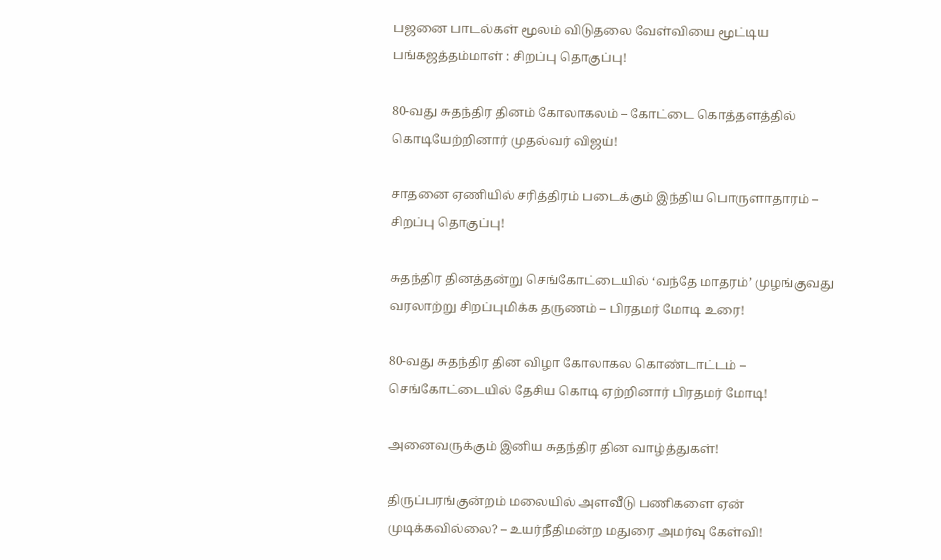பஜனை பாடல்கள் மூலம் விடுதலை வேள்வியை மூட்டிய பங்கஜத்தம்மாள் : சிறப்பு தொகுப்பு!

80-வது சுதந்திர தினம் கோலாகலம் – கோட்டை கொத்தளத்தில் கொடியேற்றினார் முதல்வர் விஜய்!

சாதனை ஏணியில் சரித்திரம் படைக்கும் இந்திய பொருளாதாரம் – சிறப்பு தொகுப்பு!

சுதந்திர தினத்தன்று செங்கோட்டையில் ‘வந்தே மாதரம்’ முழங்குவது வரலாற்று சிறப்புமிக்க தருணம் – பிரதமர் மோடி உரை!

80-வது சுதந்திர தின விழா கோலாகல கொண்டாட்டம் – செங்கோட்டையில் தேசிய கொடி ஏற்றினார் பிரதமர் மோடி!

அனைவருக்கும் இனிய சுதந்திர தின வாழ்த்துகள்!

திருப்பரங்குன்றம் மலையில் அளவீடு பணிகளை ஏன் முடிக்கவில்லை? – உயர்நீதிமன்ற மதுரை அமர்வு கேள்வி!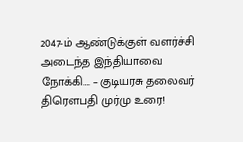2047-ம் ஆண்டுக்குள் வளர்ச்சி அடைந்த இந்தியாவை நோக்கி…. – குடியரசு தலைவர் திரௌபதி முர்மு உரை!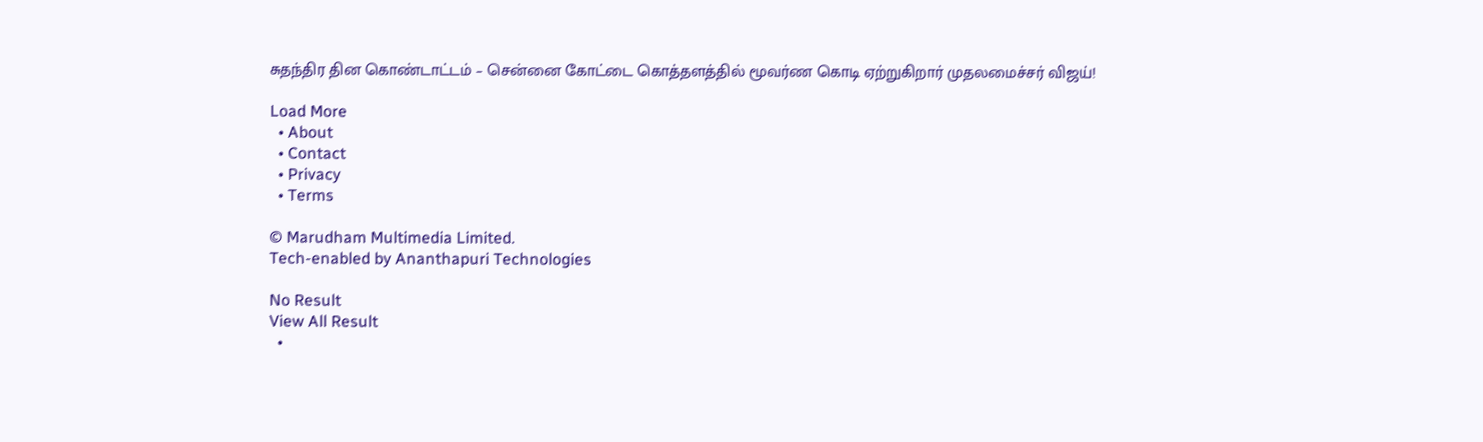சுதந்திர தின கொண்டாட்டம் – சென்னை கோட்டை கொத்தளத்தில் மூவர்ண கொடி ஏற்றுகிறார் முதலமைச்சர் விஜய்!

Load More
  • About
  • Contact
  • Privacy
  • Terms

© Marudham Multimedia Limited.
Tech-enabled by Ananthapuri Technologies

No Result
View All Result
  •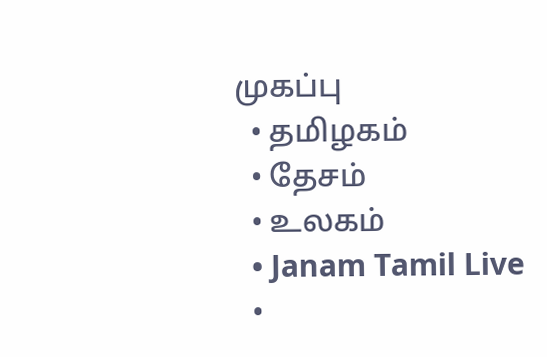முகப்பு
  • தமிழகம்
  • தேசம்
  • உலகம்
  • Janam Tamil Live
  •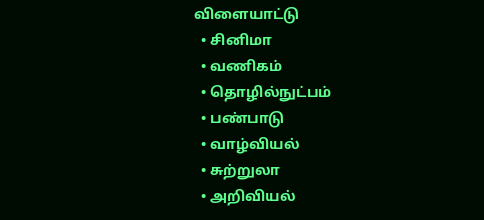விளையாட்டு
  • சினிமா
  • வணிகம்
  • தொழில்நுட்பம்
  • பண்பாடு
  • வாழ்வியல்
  • சுற்றுலா
  • அறிவியல்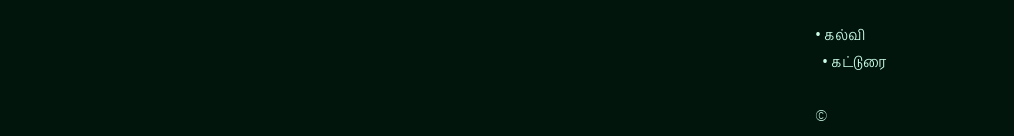• கல்வி
  • கட்டுரை

©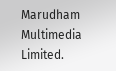Marudham Multimedia Limited.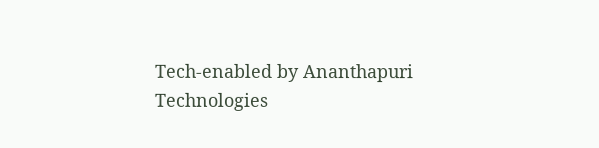Tech-enabled by Ananthapuri Technologies